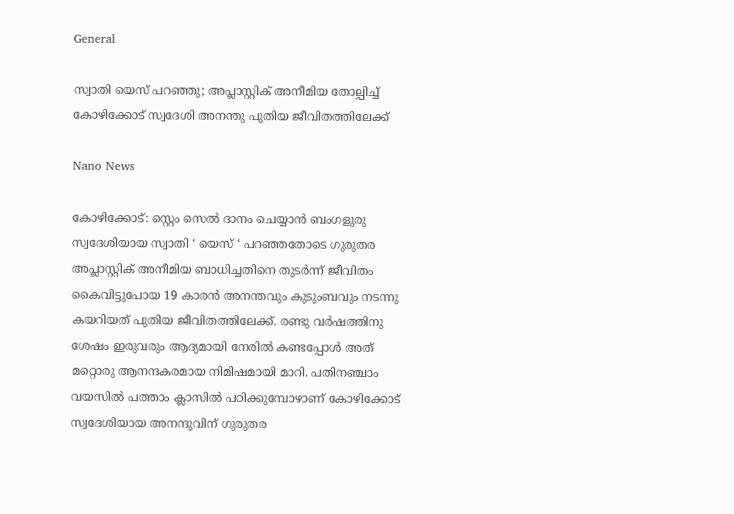General

സ്വാതി യെസ് പറഞ്ഞു; അപ്ലാസ്റ്റിക് അനീമിയ തോല്പിച്ച് കോഴിക്കോട് സ്വദേശി അനന്തു പുതിയ ജീവിതത്തിലേക്ക്

Nano News

കോഴിക്കോട്: സ്റ്റെം സെൽ ദാനം ചെയ്യാൻ ബംഗളുരു സ്വദേശിയായ സ്വാതി ‘ യെസ് ‘ പറഞ്ഞതോടെ ഗുരുതര അപ്ലാസ്റ്റിക് അനീമിയ ബാധിച്ചതിനെ തുടർന്ന് ജീവിതം കൈവിട്ടുപോയ 19 കാരൻ അനന്തവും കുടുംബവും നടന്നു കയറിയത് പുതിയ ജീവിതത്തിലേക്ക്. രണ്ടു വർഷത്തിനു ശേഷം ഇരുവരും ആദ്യമായി നേരിൽ കണ്ടപ്പോൾ അത് മറ്റൊരു ആനന്ദകരമായ നിമിഷമായി മാറി. പതിനഞ്ചാം വയസിൽ പത്താം ക്ലാസിൽ പഠിക്കുമ്പോഴാണ് കോഴിക്കോട് സ്വദേശിയായ അനന്ദുവിന് ഗുരുതര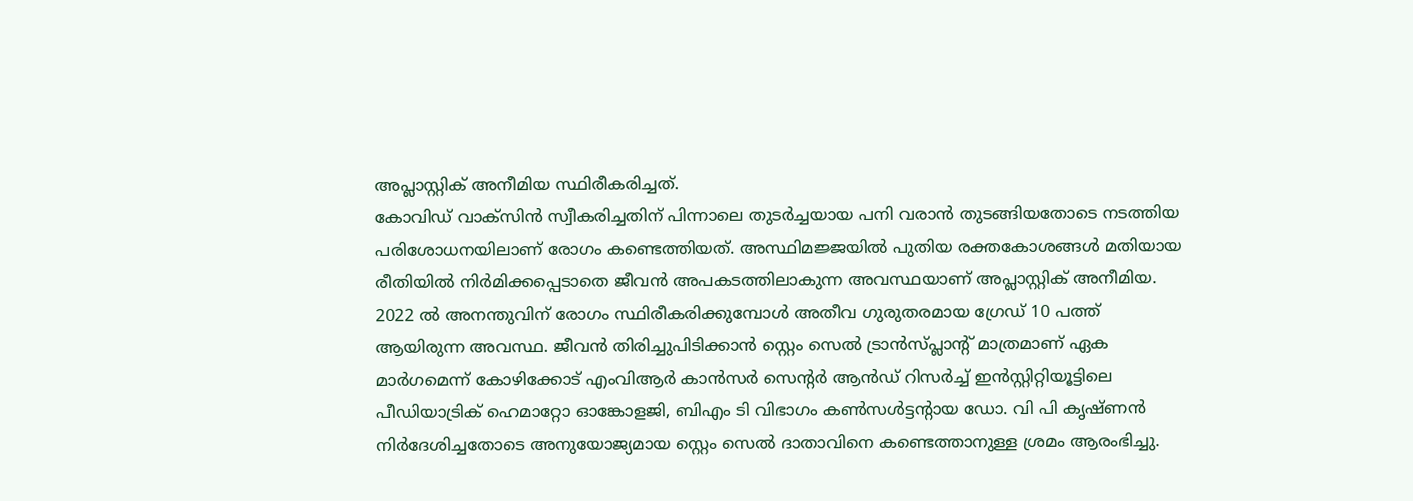അപ്ലാസ്റ്റിക് അനീമിയ സ്ഥിരീകരിച്ചത്.
കോവിഡ് വാക്സിൻ സ്വീകരിച്ചതിന് പിന്നാലെ തുടർച്ചയായ പനി വരാൻ തുടങ്ങിയതോടെ നടത്തിയ പരിശോധനയിലാണ് രോഗം കണ്ടെത്തിയത്. അസ്ഥിമജ്ജയിൽ പുതിയ രക്തകോശങ്ങൾ മതിയായ രീതിയിൽ നിർമിക്കപ്പെടാതെ ജീവൻ അപകടത്തിലാകുന്ന അവസ്ഥയാണ് അപ്ലാസ്റ്റിക് അനീമിയ. 2022 ൽ അനന്തുവിന് രോഗം സ്ഥിരീകരിക്കുമ്പോൾ അതീവ ഗുരുതരമായ ഗ്രേഡ് 10 പത്ത് ആയിരുന്ന അവസ്ഥ. ജീവൻ തിരിച്ചുപിടിക്കാൻ സ്റ്റെം സെൽ ട്രാൻസ്പ്ലാന്റ് മാത്രമാണ് ഏക മാർഗമെന്ന് കോഴിക്കോട് എംവിആർ കാൻസർ സെന്റർ ആൻഡ് റിസർച്ച് ഇൻസ്റ്റിറ്റിയൂട്ടിലെ പീഡിയാട്രിക് ഹെമാറ്റോ ഓങ്കോളജി, ബിഎം ടി വിഭാഗം കൺസൾട്ടന്റായ ഡോ. വി പി കൃഷ്ണൻ നിർദേശിച്ചതോടെ അനുയോജ്യമായ സ്റ്റെം സെൽ ദാതാവിനെ കണ്ടെത്താനുള്ള ശ്രമം ആരംഭിച്ചു.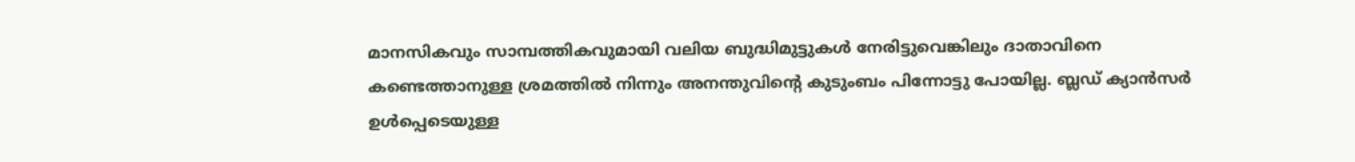മാനസികവും സാമ്പത്തികവുമായി വലിയ ബുദ്ധിമുട്ടുകൾ നേരിട്ടുവെങ്കിലും ദാതാവിനെ കണ്ടെത്താനുള്ള ശ്രമത്തിൽ നിന്നും അനന്തുവിന്റെ കുടുംബം പിന്നോട്ടു പോയില്ല. ബ്ലഡ് ക്യാൻസർ ഉൾപ്പെടെയുള്ള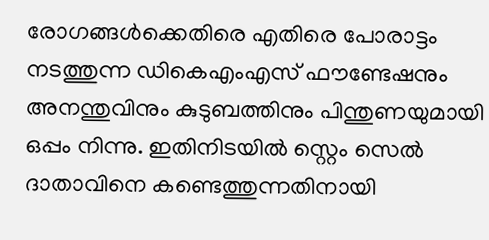രോഗങ്ങൾക്കെതിരെ എതിരെ പോരാട്ടം നടത്തുന്ന ഡികെഎംഎസ് ഫൗണ്ടേഷനും അനന്തുവിനും കുടുബത്തിനും പിന്തുണയുമായി ഒപ്പം നിന്നു. ഇതിനിടയിൽ സ്റ്റെം സെൽ ദാതാവിനെ കണ്ടെത്തുന്നതിനായി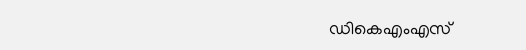ഡികെഎംഎസ്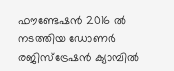ഫൗണ്ടേഷൻ 2016 ൽ നടത്തിയ ഡോണർ രജിസ്ട്രേഷൻ ക്യാമ്പിൽ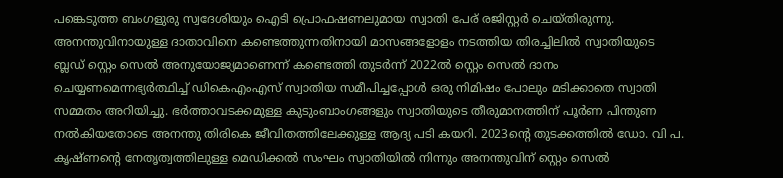പങ്കെടുത്ത ബംഗളുരു സ്വദേശിയും ഐടി പ്രൊഫഷണലുമായ സ്വാതി പേര് രജിസ്റ്റർ ചെയ്തിരുന്നു. അനന്തുവിനായുള്ള ദാതാവിനെ കണ്ടെത്തുന്നതിനായി മാസങ്ങളോളം നടത്തിയ തിരച്ചിലിൽ സ്വാതിയുടെ ബ്ലഡ് സ്റ്റെം സെൽ അനുയോജ്യമാണെന്ന് കണ്ടെത്തി തുടർന്ന് 2022ൽ സ്റ്റെം സെൽ ദാനം ചെയ്യണമെന്നഭ്യർത്ഥിച്ച് ഡികെഎംഎസ് സ്വാതിയ സമീപിച്ചപ്പോൾ ഒരു നിമിഷം പോലും മടിക്കാതെ സ്വാതി സമ്മതം അറിയിച്ചു. ഭർത്താവടക്കമുള്ള കുടുംബാംഗങ്ങളും സ്വാതിയുടെ തീരുമാനത്തിന് പൂർണ പിന്തുണ നൽകിയതോടെ അനന്തു തിരികെ ജീവിതത്തിലേക്കുള്ള ആദ്യ പടി കയറി. 2023ന്റെ തുടക്കത്തിൽ ഡോ. വി പ. കൃഷ്ണന്റെ നേതൃത്വത്തിലുള്ള മെഡിക്കൽ സംഘം സ്വാതിയിൽ നിന്നും അനന്തുവിന് സ്റ്റെം സെൽ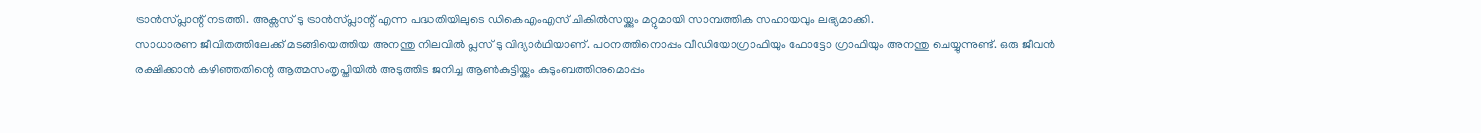ട്രാൻസ്പ്ലാന്റ് നടത്തി. അക്സസ് ടു ട്രാൻസ്പ്ലാന്റ് എന്ന പദ്ധതിയിലുടെ ഡികെഎംഎസ് ചികിൽസയ്ക്കും മറ്റുമായി സാമ്പത്തിക സഹായവും ലഭ്യമാക്കി.
സാധാരണ ജീവിതത്തിലേക്ക് മടങ്ങിയെത്തിയ അനന്തു നിലവിൽ പ്ലസ് ടു വിദ്യാർഥിയാണ്. പഠനത്തിനൊപ്പം വീഡിയോഗ്രാഫിയും ഫോട്ടോ ഗ്രാഫിയും അനന്തു ചെയ്യുന്നുണ്ട്. ഒരു ജീവൻ രക്ഷിക്കാൻ കഴിഞ്ഞതിന്റെ ആത്മസംതൃപ്തിയിൽ അടുത്തിട ജനിച്ച ആൺകുട്ടിയ്ക്കും കുടുംബത്തിനുമൊപ്പം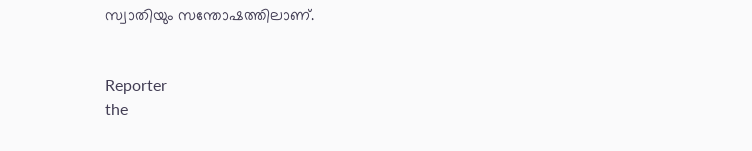സ്വാതിയും സന്തോഷത്തിലാണ്.


Reporter
the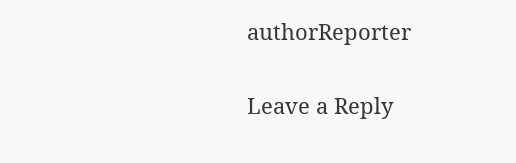authorReporter

Leave a Reply